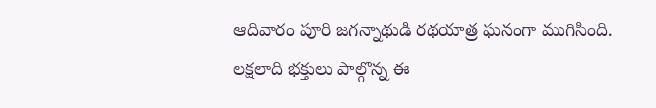ఆదివారం పూరి జగన్నాథుడి రథయాత్ర ఘనంగా ముగిసింది. లక్షలాది భక్తులు పాల్గొన్న ఈ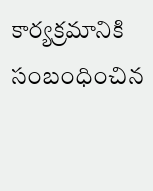కార్యక్రమానికి సంబంధించిన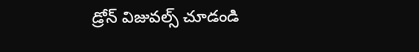డ్రోన్ విజువల్స్ చూడండి